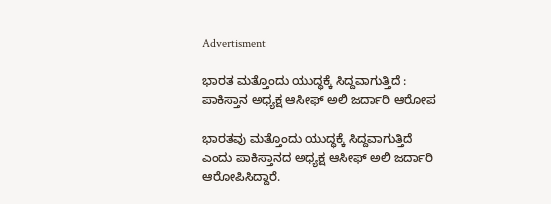Advertisment

ಭಾರತ ಮತ್ತೊಂದು ಯುದ್ಧಕ್ಕೆ ಸಿದ್ದವಾಗುತ್ತಿದೆ : ಪಾಕಿಸ್ತಾನ ಅಧ್ಯಕ್ಷ ಆಸೀಫ್ ಅಲಿ ಜರ್ದಾರಿ ಆರೋಪ

ಭಾರತವು ಮತ್ತೊಂದು ಯುದ್ಧಕ್ಕೆ ಸಿದ್ದವಾಗುತ್ತಿದೆ ಎಂದು ಪಾಕಿಸ್ತಾನದ ಅಧ್ಯಕ್ಷ ಆಸೀಫ್ ಅಲಿ ಜರ್ದಾರಿ ಆರೋಪಿಸಿದ್ದಾರೆ.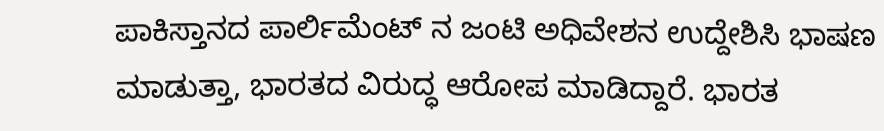ಪಾಕಿಸ್ತಾನದ ಪಾರ್ಲಿಮೆಂಟ್‌ ನ ಜಂಟಿ ಅಧಿವೇಶನ ಉದ್ದೇಶಿಸಿ ಭಾಷಣ ಮಾಡುತ್ತಾ, ಭಾರತದ ವಿರುದ್ಧ ಆರೋಪ ಮಾಡಿದ್ದಾರೆ. ಭಾರತ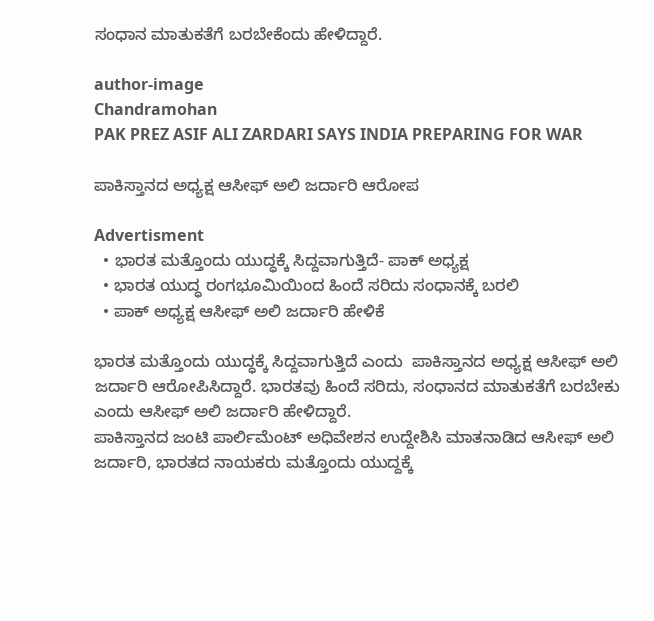ಸಂಧಾನ ಮಾತುಕತೆಗೆ ಬರಬೇಕೆಂದು ಹೇಳಿದ್ದಾರೆ.

author-image
Chandramohan
PAK PREZ ASIF ALI ZARDARI SAYS INDIA PREPARING FOR WAR

ಪಾಕಿಸ್ತಾನದ ಅಧ್ಯಕ್ಷ ಆಸೀಫ್ ಅಲಿ ಜರ್ದಾರಿ ಆರೋಪ

Advertisment
  • ಭಾರತ ಮತ್ತೊಂದು ಯುದ್ಧಕ್ಕೆ ಸಿದ್ದವಾಗುತ್ತಿದೆ- ಪಾಕ್ ಅಧ್ಯಕ್ಷ
  • ಭಾರತ ಯುದ್ಧ ರಂಗಭೂಮಿಯಿಂದ ಹಿಂದೆ ಸರಿದು ಸಂಧಾನಕ್ಕೆ ಬರಲಿ
  • ಪಾಕ್ ಅಧ್ಯಕ್ಷ ಆಸೀಫ್ ಅಲಿ ಜರ್ದಾರಿ ಹೇಳಿಕೆ

ಭಾರತ ಮತ್ತೊಂದು ಯುದ್ಧಕ್ಕೆ ಸಿದ್ದವಾಗುತ್ತಿದೆ ಎಂದು  ಪಾಕಿಸ್ತಾನದ ಅಧ್ಯಕ್ಷ ಆಸೀಫ್ ಅಲಿ ಜರ್ದಾರಿ ಆರೋಪಿಸಿದ್ದಾರೆ. ಭಾರತವು ಹಿಂದೆ ಸರಿದು, ಸಂಧಾನದ ಮಾತುಕತೆಗೆ ಬರಬೇಕು ಎಂದು ಆಸೀಫ್ ಅಲಿ ಜರ್ದಾರಿ ಹೇಳಿದ್ದಾರೆ.
ಪಾಕಿಸ್ತಾನದ ಜಂಟಿ ಪಾರ್ಲಿಮೆಂಟ್ ಅಧಿವೇಶನ ಉದ್ದೇಶಿಸಿ ಮಾತನಾಡಿದ ಆಸೀಫ್ ಅಲಿ ಜರ್ದಾರಿ, ಭಾರತದ ನಾಯಕರು ಮತ್ತೊಂದು ಯುದ್ದಕ್ಕೆ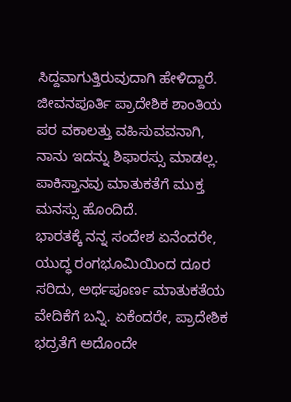ಸಿದ್ದವಾಗುತ್ತಿರುವುದಾಗಿ ಹೇಳಿದ್ದಾರೆ. ಜೀವನಪೂರ್ತಿ ಪ್ರಾದೇಶಿಕ ಶಾಂತಿಯ ಪರ ವಕಾಲತ್ತು ವಹಿಸುವವನಾಗಿ, ನಾನು ಇದನ್ನು ಶಿಫಾರಸ್ಸು ಮಾಡಲ್ಲ. ಪಾಕಿಸ್ತಾನವು ಮಾತುಕತೆಗೆ ಮುಕ್ತ ಮನಸ್ಸು ಹೊಂದಿದೆ.
ಭಾರತಕ್ಕೆ ನನ್ನ ಸಂದೇಶ ಏನೆಂದರೇ, ಯುದ್ಧ ರಂಗಭೂಮಿಯಿಂದ ದೂರ ಸರಿದು, ಅರ್ಥಪೂರ್ಣ ಮಾತುಕತೆಯ ವೇದಿಕೆಗೆ ಬನ್ನಿ. ಏಕೆಂದರೇ, ಪ್ರಾದೇಶಿಕ ಭದ್ರತೆಗೆ ಅದೊಂದೇ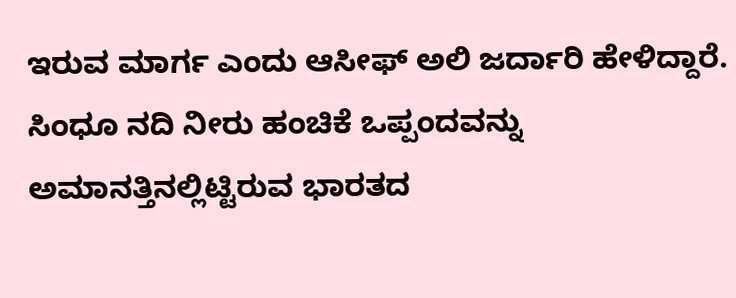ಇರುವ ಮಾರ್ಗ ಎಂದು ಆಸೀಫ್ ಅಲಿ ಜರ್ದಾರಿ ಹೇಳಿದ್ದಾರೆ.
ಸಿಂಧೂ ನದಿ ನೀರು ಹಂಚಿಕೆ ಒಪ್ಪಂದವನ್ನು ಅಮಾನತ್ತಿನಲ್ಲಿಟ್ಟಿರುವ ಭಾರತದ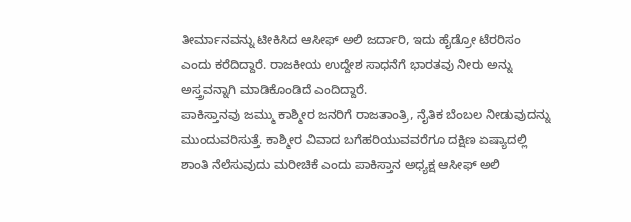ತೀರ್ಮಾನವನ್ನು ಟೀಕಿಸಿದ ಆಸೀಫ್ ಅಲಿ ಜರ್ದಾರಿ, ಇದು ಹೈಡ್ರೋ ಟೆರರಿಸಂ ಎಂದು ಕರೆದಿದ್ದಾರೆ. ರಾಜಕೀಯ ಉದ್ದೇಶ ಸಾಧನೆಗೆ ಭಾರತವು ನೀರು ಅನ್ನು ಅಸ್ತ್ರವನ್ನಾಗಿ ಮಾಡಿಕೊಂಡಿದೆ ಎಂದಿದ್ದಾರೆ.
ಪಾಕಿಸ್ತಾನವು ಜಮ್ಮು ಕಾಶ್ಮೀರ ಜನರಿಗೆ ರಾಜತಾಂತ್ರಿ, ನೈತಿಕ ಬೆಂಬಲ ನೀಡುವುದನ್ನು ಮುಂದುವರಿಸುತ್ತೆ. ಕಾಶ್ಮೀರ ವಿವಾದ ಬಗೆಹರಿಯುವವರೆಗೂ ದಕ್ಷಿಣ ಏಷ್ಯಾದಲ್ಲಿ ಶಾಂತಿ ನೆಲೆಸುವುದು ಮರೀಚಿಕೆ ಎಂದು ಪಾಕಿಸ್ತಾನ ಅಧ್ಯಕ್ಷ ಆಸೀಫ್ ಅಲಿ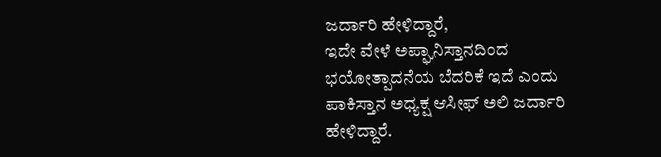ಜರ್ದಾರಿ ಹೇಳಿದ್ದಾರೆ,
ಇದೇ ವೇಳೆ ಅಪ್ಘಾನಿಸ್ತಾನದಿಂದ ಭಯೋತ್ಪಾದನೆಯ ಬೆದರಿಕೆ ಇದೆ ಎಂದು ಪಾಕಿಸ್ತಾನ ಅಧ್ಯಕ್ಷ ಆಸೀಫ್ ಅಲಿ ಜರ್ದಾರಿ ಹೇಳಿದ್ದಾರೆ.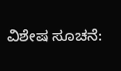ವಿಶೇಷ ಸೂಚನೆ: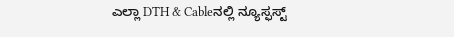ಎಲ್ಲಾ DTH & Cableನಲ್ಲಿ ನ್ಯೂಸ್ಫಸ್ಟ್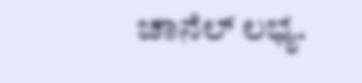ಚಾನೆಲ್ ಲಭ್ಯ.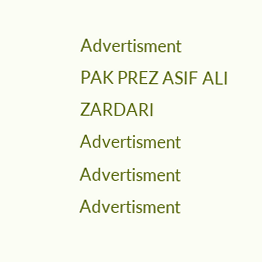Advertisment
PAK PREZ ASIF ALI ZARDARI
Advertisment
Advertisment
Advertisment